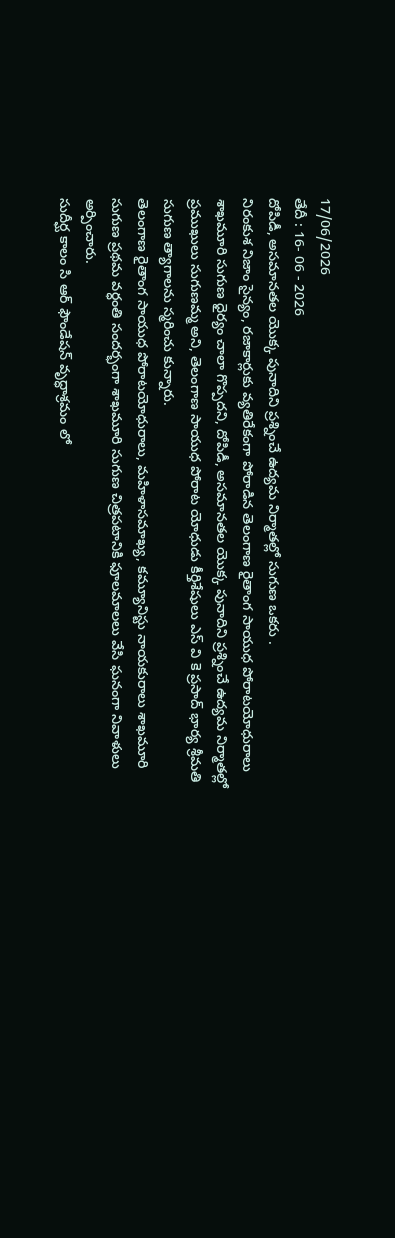17/06/2026
తేదీ : 16- 06 - 2026
దోపిడీ, అసమానతల యొక్క పునాదిని ప్రశ్నించే ఉద్యమ నిర్మాతల్లో సుగుణ ఒకరు .
నిరంకుశ నిజాం సైన్యం, రజాకార్లుకు వ్యతిరేకంగా పోరాడిన తెలంగాణ రైతాంగ సాయుధ పోరాటయోధురాలు శాఖమూరి సుగుణ ధైర్యం చాలా గొప్పదని, దోపిడీ, అసమానతల యొక్క పునాదిని ప్రశ్నించే ఉద్యమ నిర్మాతల్లో ప్రముఖులు సుగుణమ్మ అని, తెలంగాణ సాయుధ పోరాట యోధుడు కీర్తిశేషులు ఎస్ వి కె ప్రసాద్ భార్య శ్రీమతి సుగుణ త్యాగాలను స్మరించు కున్నారు.
తెలంగాణ రైతాంగ సాయుధ పోరాటయోధురాలు, మహిళాసమాఖ్య, కమ్యూనిస్టు నాయకురాలు శాఖమూరి సుగుణ ప్రథమ వర్ధంతి సందర్భంగా శాఖమూరి సుగుణ చిత్రపటానికి ఫూలమాలలు వేసి ఘనంగా నివాళులు అర్పించారు.
సుదీర్ఘ కాలం సి ఆర్ ఫౌండేషన్ వృద్ధాశ్రమం లో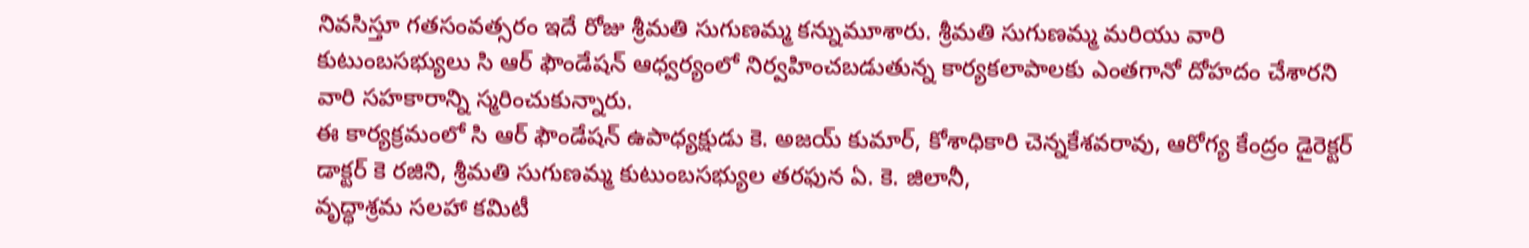నివసిస్తూ గతసంవత్సరం ఇదే రోజు శ్రీమతి సుగుణమ్మ కన్నుమూశారు. శ్రీమతి సుగుణమ్మ మరియు వారి కుటుంబసభ్యులు సి ఆర్ ఫౌండేషన్ ఆధ్వర్యంలో నిర్వహించబడుతున్న కార్యకలాపాలకు ఎంతగానో దోహదం చేశారని వారి సహకారాన్ని స్మరించుకున్నారు.
ఈ కార్యక్రమంలో సి ఆర్ ఫౌండేషన్ ఉపాధ్యక్షుడు కె. అజయ్ కుమార్, కోశాధికారి చెన్నకేశవరావు, ఆరోగ్య కేంద్రం డైరెక్టర్ డాక్టర్ కె రజిని, శ్రీమతి సుగుణమ్మ కుటుంబసభ్యుల తరఫున ఏ. కె. జిలానీ,
వృద్ధాశ్రమ సలహా కమిటీ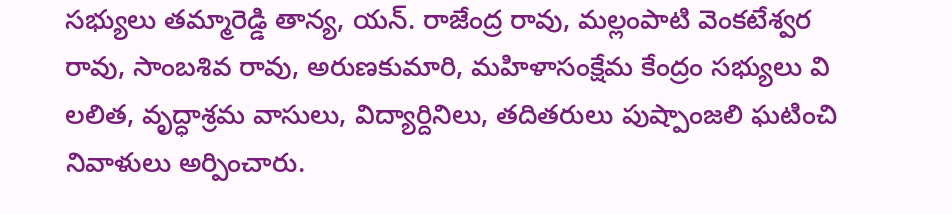సభ్యులు తమ్మారెడ్డి తాన్య, యన్. రాజేంద్ర రావు, మల్లంపాటి వెంకటేశ్వర రావు, సాంబశివ రావు, అరుణకుమారి, మహిళాసంక్షేమ కేంద్రం సభ్యులు వి లలిత, వృద్ధాశ్రమ వాసులు, విద్యార్దినిలు, తదితరులు పుష్పాంజలి ఘటించి నివాళులు అర్పించారు.